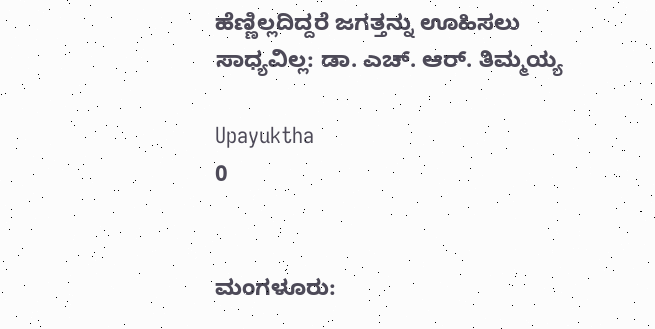ಹೆಣ್ಣಿಲ್ಲದಿದ್ದರೆ ಜಗತ್ತನ್ನು ಊಹಿಸಲು ಸಾಧ್ಯವಿಲ್ಲ: ಡಾ. ಎಚ್. ಆರ್. ತಿಮ್ಮಯ್ಯ

Upayuktha
0


ಮಂಗಳೂರು: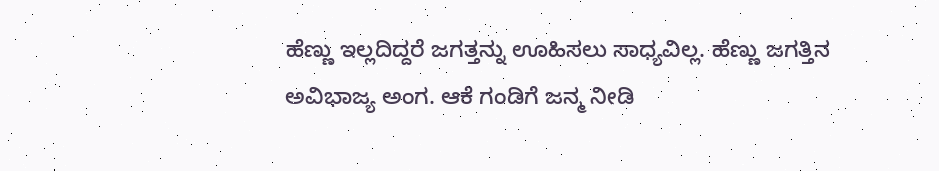ಹೆಣ್ಣು ಇಲ್ಲದಿದ್ದರೆ ಜಗತ್ತನ್ನು ಊಹಿಸಲು ಸಾಧ್ಯವಿಲ್ಲ. ಹೆಣ್ಣು ಜಗತ್ತಿನ ಅವಿಭಾಜ್ಯ ಅಂಗ. ಆಕೆ ಗಂಡಿಗೆ ಜನ್ಮ ನೀಡಿ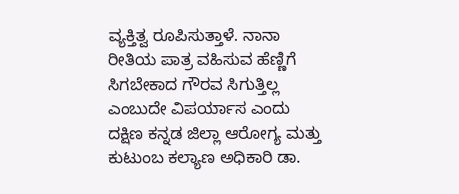ವ್ಯಕ್ತಿತ್ವ ರೂಪಿಸುತ್ತಾಳೆ. ನಾನಾ ರೀತಿಯ ಪಾತ್ರ ವಹಿಸುವ ಹೆಣ್ಣಿಗೆ ಸಿಗಬೇಕಾದ ಗೌರವ ಸಿಗುತ್ತಿಲ್ಲ ಎಂಬುದೇ ವಿಪರ್ಯಾಸ ಎಂದು ದಕ್ಷಿಣ ಕನ್ನಡ ಜಿಲ್ಲಾ ಆರೋಗ್ಯ ಮತ್ತು ಕುಟುಂಬ ಕಲ್ಯಾಣ ಅಧಿಕಾರಿ ಡಾ.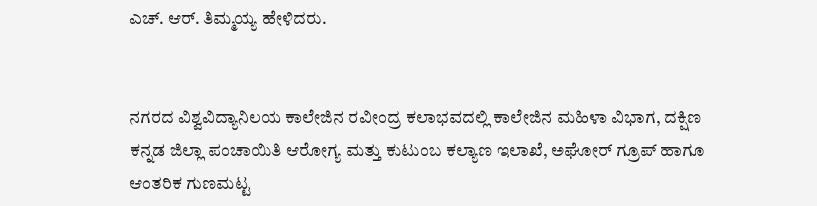ಎಚ್. ಆರ್. ತಿಮ್ಮಯ್ಯ ಹೇಳಿದರು.


ನಗರದ ವಿಶ್ವವಿದ್ಯಾನಿಲಯ ಕಾಲೇಜಿನ ರವೀಂದ್ರ ಕಲಾಭವದಲ್ಲಿ ಕಾಲೇಜಿನ ಮಹಿಳಾ ವಿಭಾಗ, ದಕ್ಷಿಣ ಕನ್ನಡ ಜಿಲ್ಲಾ ಪಂಚಾಯಿತಿ ಆರೋಗ್ಯ ಮತ್ತು ಕುಟುಂಬ ಕಲ್ಯಾಣ ಇಲಾಖೆ, ಅಘೋರ್‌ ಗ್ರೂಪ್‌ ಹಾಗೂ ಆಂತರಿಕ ಗುಣಮಟ್ಟ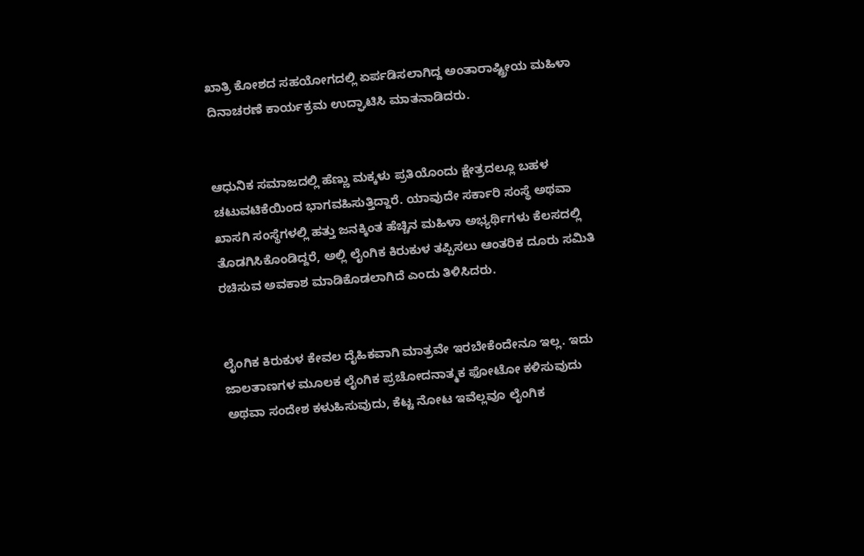ಖಾತ್ರಿ ಕೋಶದ ಸಹಯೋಗದಲ್ಲಿ ಏರ್ಪಡಿಸಲಾಗಿದ್ದ ಅಂತಾರಾಷ್ಟ್ರೀಯ ಮಹಿಳಾ ದಿನಾಚರಣೆ ಕಾರ್ಯಕ್ರಮ ಉದ್ಘಾಟಿಸಿ ಮಾತನಾಡಿದರು.


ಆಧುನಿಕ ಸಮಾಜದಲ್ಲಿ ಹೆಣ್ಣು ಮಕ್ಕಳು ಪ್ರತಿಯೊಂದು ಕ್ಷೇತ್ರದಲ್ಲೂ ಬಹಳ ಚಟುವಟಿಕೆಯಿಂದ ಭಾಗವಹಿಸುತ್ತಿದ್ದಾರೆ. ಯಾವುದೇ ಸರ್ಕಾರಿ ಸಂಸ್ಥೆ ಅಥವಾ ಖಾಸಗಿ ಸಂಸ್ಥೆಗಳಲ್ಲಿ ಹತ್ತು ಜನಕ್ಕಿಂತ ಹೆಚ್ಚಿನ ಮಹಿಳಾ ಅಭ್ಯರ್ಥಿಗಳು ಕೆಲಸದಲ್ಲಿ ತೊಡಗಿಸಿಕೊಂಡಿದ್ದರೆ, ಅಲ್ಲಿ ಲೈಂಗಿಕ ಕಿರುಕುಳ ತಪ್ಪಿಸಲು ಆಂತರಿಕ ದೂರು ಸಮಿತಿ ರಚಿಸುವ ಅವಕಾಶ ಮಾಡಿಕೊಡಲಾಗಿದೆ ಎಂದು ತಿಳಿಸಿದರು.


ಲೈಂಗಿಕ ಕಿರುಕುಳ ಕೇವಲ ದೈಹಿಕವಾಗಿ ಮಾತ್ರವೇ ಇರಬೇಕೆಂದೇನೂ ಇಲ್ಲ. ಇದು ಜಾಲತಾಣಗಳ ಮೂಲಕ ಲೈಂಗಿಕ ಪ್ರಚೋದನಾತ್ಮಕ ಫೋಟೋ ಕಳಿಸುವುದು ಅಥವಾ ಸಂದೇಶ ಕಳುಹಿಸುವುದು, ಕೆಟ್ಟ ನೋಟ ಇವೆಲ್ಲವೂ ಲೈಂಗಿಕ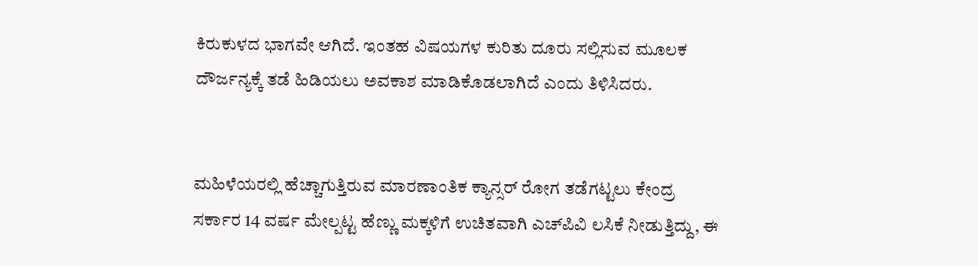ಕಿರುಕುಳದ ಭಾಗವೇ ಆಗಿದೆ. ಇಂತಹ ವಿಷಯಗಳ ಕುರಿತು ದೂರು ಸಲ್ಲಿಸುವ ಮೂಲಕ ದೌರ್ಜನ್ಯಕ್ಕೆ ತಡೆ ಹಿಡಿಯಲು ಅವಕಾಶ ಮಾಡಿಕೊಡಲಾಗಿದೆ ಎಂದು ತಿಳಿಸಿದರು.


ಮಹಿಳೆಯರಲ್ಲಿ ಹೆಚ್ಚಾಗುತ್ತಿರುವ ಮಾರಣಾಂತಿಕ ಕ್ಯಾನ್ಸರ್‌ ರೋಗ ತಡೆಗಟ್ಟಲು ಕೇಂದ್ರ ಸರ್ಕಾರ 14 ವರ್ಷ ಮೇಲ್ಪಟ್ಟ ಹೆಣ್ಣು ಮಕ್ಕಳಿಗೆ ಉಚಿತವಾಗಿ ಎಚ್‌ಪಿವಿ ಲಸಿಕೆ ನೀಡುತ್ತಿದ್ದು, ಈ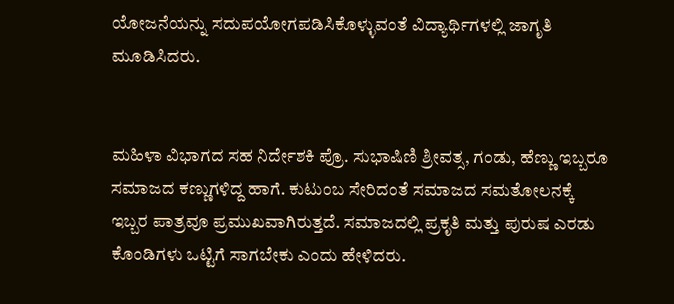ಯೋಜನೆಯನ್ನು ಸದುಪಯೋಗಪಡಿಸಿಕೊಳ್ಳುವಂತೆ ವಿದ್ಯಾರ್ಥಿಗಳಲ್ಲಿ ಜಾಗೃತಿ ಮೂಡಿಸಿದರು.


ಮಹಿಳಾ ವಿಭಾಗದ ಸಹ ನಿರ್ದೇಶಕಿ ಪ್ರೊ. ಸುಭಾಷಿಣಿ ಶ್ರೀವತ್ಸ, ಗಂಡು, ಹೆಣ್ಣು ಇಬ್ಬರೂ ಸಮಾಜದ ಕಣ್ಣುಗಳಿದ್ದ ಹಾಗೆ. ಕುಟುಂಬ ಸೇರಿದಂತೆ ಸಮಾಜದ ಸಮತೋಲನಕ್ಕೆ ಇಬ್ಬರ ಪಾತ್ರವೂ ಪ್ರಮುಖವಾಗಿರುತ್ತದೆ. ಸಮಾಜದಲ್ಲಿ ಪ್ರಕೃತಿ ಮತ್ತು ಪುರುಷ ಎರಡು ಕೊಂಡಿಗಳು ಒಟ್ಟಿಗೆ ಸಾಗಬೇಕು ಎಂದು ಹೇಳಿದರು.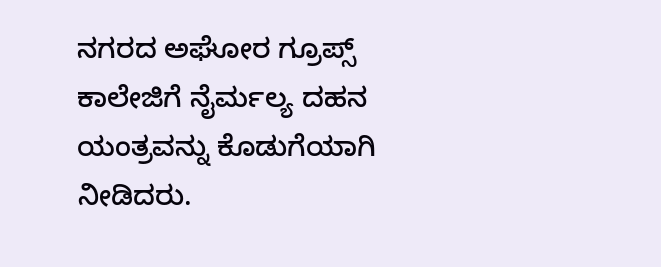ನಗರದ ಅಘೋರ ಗ್ರೂಪ್ಸ್‌ ಕಾಲೇಜಿಗೆ ನೈರ್ಮಲ್ಯ ದಹನ ಯಂತ್ರವನ್ನು ಕೊಡುಗೆಯಾಗಿ ನೀಡಿದರು.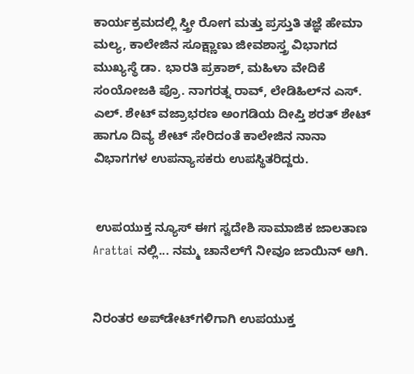ಕಾರ್ಯಕ್ರಮದಲ್ಲಿ ಸ್ತ್ರೀ ರೋಗ ಮತ್ತು ಪ್ರಸ್ತುತಿ ತಜ್ಞೆ ಹೇಮಾ ಮಲ್ಯ, ಕಾಲೇಜಿನ ಸೂಕ್ಷ್ಣಾಣು ಜೀವಶಾಸ್ತ್ರ ವಿಭಾಗದ ಮುಖ್ಯಸ್ಥೆ ಡಾ. ಭಾರತಿ ಪ್ರಕಾಶ್, ಮಹಿಳಾ ವೇದಿಕೆ ಸಂಯೋಜಕಿ ಪ್ರೊ. ನಾಗರತ್ನ ರಾವ್, ಲೇಡಿಹಿಲ್‌ನ ಎಸ್‌. ಎಲ್‌. ಶೇಟ್‌ ವಜ್ರಾಭರಣ ಅಂಗಡಿಯ ದೀಪ್ತಿ ಶರತ್ ಶೇಟ್ ಹಾಗೂ ದಿವ್ಯ ಶೇಟ್‌ ಸೇರಿದಂತೆ ಕಾಲೇಜಿನ ನಾನಾ ವಿಭಾಗಗಳ ಉಪನ್ಯಾಸಕರು ಉಪಸ್ಥಿತರಿದ್ದರು.


 ಉಪಯುಕ್ತ ನ್ಯೂಸ್ ಈಗ ಸ್ವದೇಶಿ ಸಾಮಾಜಿಕ ಜಾಲತಾಣ Arattai ನಲ್ಲಿ... ನಮ್ಮ ಚಾನೆಲ್‌ಗೆ ನೀವೂ ಜಾಯಿನ್ ಆಗಿ.


ನಿರಂತರ ಅಪ್‌ಡೇಟ್‌ಗಳಿಗಾಗಿ ಉಪಯುಕ್ತ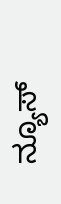ನ್ಯೂಸ್‌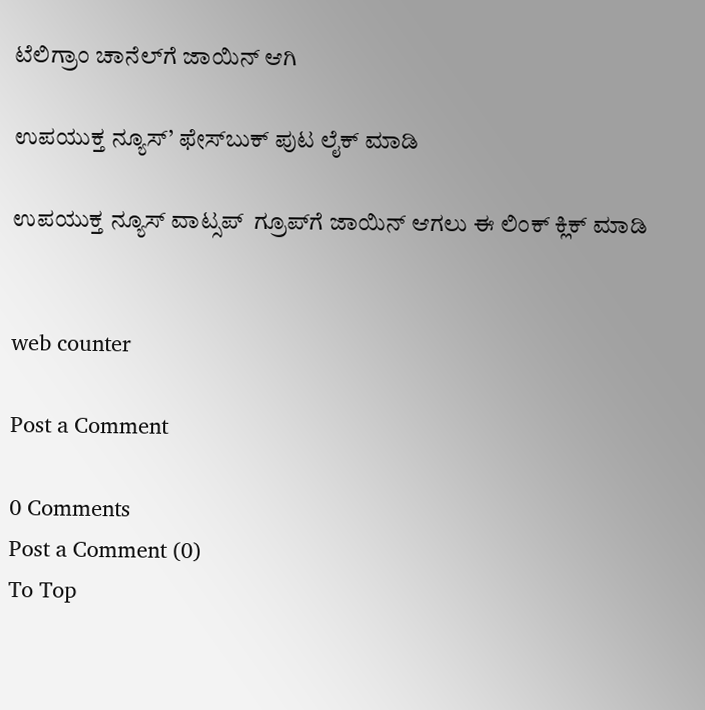ಟೆಲಿಗ್ರಾಂ ಚಾನೆಲ್‌ಗೆ ಜಾಯಿನ್‌ ಆಗಿ

ಉಪಯುಕ್ತ ನ್ಯೂಸ್‌’ ಫೇಸ್‌ಬುಕ್ ಪುಟ ಲೈಕ್ ಮಾಡಿ

ಉಪಯುಕ್ತ ನ್ಯೂಸ್‌ ವಾಟ್ಸಪ್‌  ಗ್ರೂಪ್‌ಗೆ ಜಾಯಿನ್ ಆಗಲು ಈ ಲಿಂಕ್ ಕ್ಲಿಕ್ ಮಾಡಿ


web counter

Post a Comment

0 Comments
Post a Comment (0)
To Top